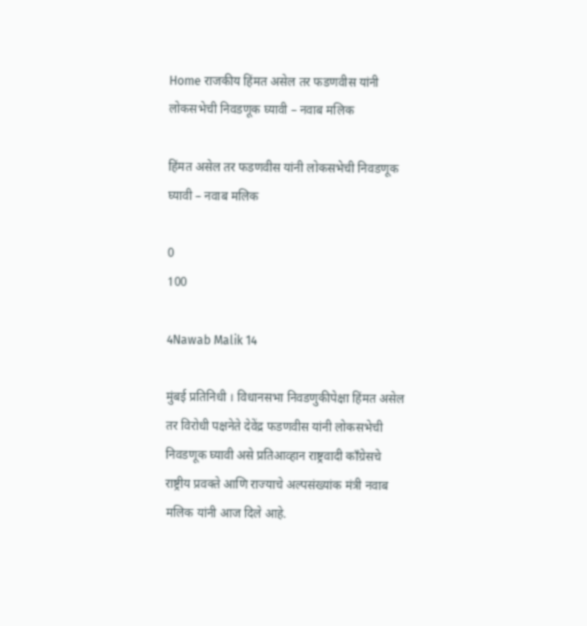Home राजकीय हिंमत असेल तर फडणवीस यांनी लोकसभेची निवडणूक घ्यावी – नवाब मलिक

हिंमत असेल तर फडणवीस यांनी लोकसभेची निवडणूक घ्यावी – नवाब मलिक

0
100

4Nawab Malik 14

मुंबई प्रतिनिधी । विधानसभा निवडणुकीपेक्षा हिंमत असेल तर विरोधी पक्षनेते देवेंद्र फडणवीस यांनी लोकसभेची निवडणूक घ्यावी असे प्रतिआव्हान राष्ट्रवादी काँग्रेसचे राष्ट्रीय प्रवक्ते आणि राज्याचे अल्पसंख्यांक मंत्री नवाब मलिक यांनी आज दिले आहे.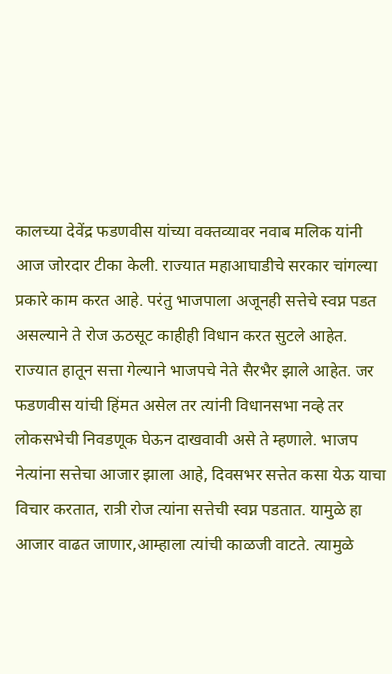कालच्या देवेंद्र फडणवीस यांच्या वक्तव्यावर नवाब मलिक यांनी आज जोरदार टीका केली. राज्यात महाआघाडीचे सरकार चांगल्या प्रकारे काम करत आहे. परंतु भाजपाला अजूनही सत्तेचे स्वप्न पडत असल्याने ते रोज ऊठसूट काहीही विधान करत सुटले आहेत. राज्यात हातून सत्ता गेल्याने भाजपचे नेते सैरभैर झाले आहेत. जर फडणवीस यांची हिंमत असेल तर त्यांनी विधानसभा नव्हे तर लोकसभेची निवडणूक घेऊन दाखवावी असे ते म्हणाले. भाजप नेत्यांना सत्तेचा आजार झाला आहे, दिवसभर सत्तेत कसा येऊ याचा विचार करतात, रात्री रोज त्यांना सत्तेची स्वप्न पडतात. यामुळे हा आजार वाढत जाणार,आम्हाला त्यांची काळजी वाटते. त्यामुळे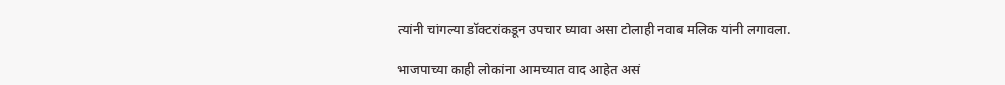त्यांनी चांगल्या डॉक्टरांकडून उपचार घ्यावा असा टोलाही नवाब मलिक यांनी लगावला.

भाजपाच्या काही लोकांना आमच्यात वाद आहेत असं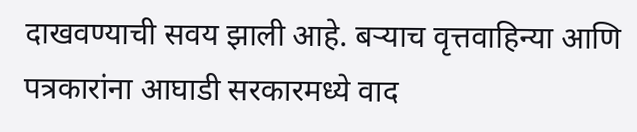दाखवण्याची सवय झाली आहे. बर्‍याच वृत्तवाहिन्या आणि पत्रकारांना आघाडी सरकारमध्ये वाद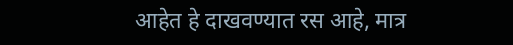आहेत हे दाखवण्यात रस आहे, मात्र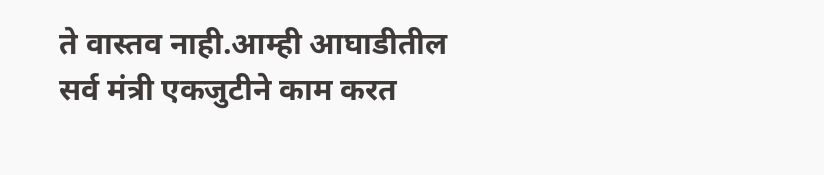ते वास्तव नाही.आम्ही आघाडीतील सर्व मंत्री एकजुटीने काम करत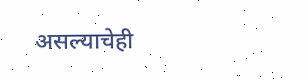असल्याचेही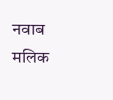नवाब मलिक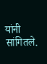यांनी सांगितले.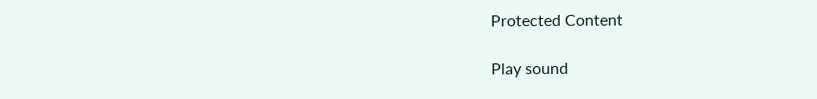Protected Content

Play sound